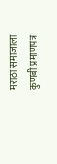मराठा समाजाला कुणबी प्रमाणपत्र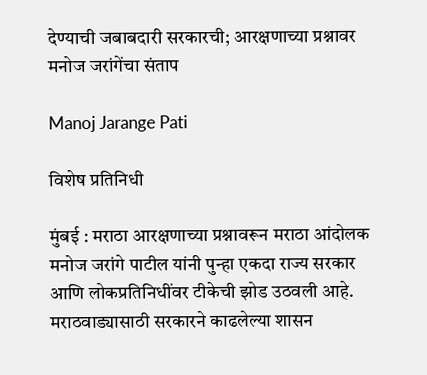देण्याची जबाबदारी सरकारची; आरक्षणाच्या प्रश्नावर मनोज जरांगेंचा संताप

Manoj Jarange Pati

विशेष प्रतिनिधी

मुंबई : मराठा आरक्षणाच्या प्रश्नावरून मराठा आंदोलक मनोज जरांगे पाटील यांनी पुन्हा एकदा राज्य सरकार आणि लोकप्रतिनिधींवर टीकेची झोड उठवली आहे. मराठवाड्यासाठी सरकारने काढलेल्या शासन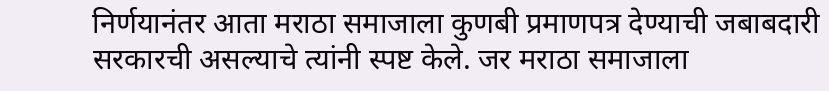निर्णयानंतर आता मराठा समाजाला कुणबी प्रमाणपत्र देण्याची जबाबदारी सरकारची असल्याचे त्यांनी स्पष्ट केले. जर मराठा समाजाला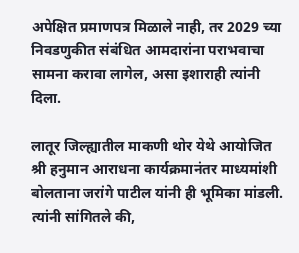अपेक्षित प्रमाणपत्र मिळाले नाही, तर 2029 च्या निवडणुकीत संबंधित आमदारांना पराभवाचा सामना करावा लागेल, असा इशाराही त्यांनी दिला.

लातूर जिल्ह्यातील माकणी थोर येथे आयोजित श्री हनुमान आराधना कार्यक्रमानंतर माध्यमांशी बोलताना जरांगे पाटील यांनी ही भूमिका मांडली. त्यांनी सांगितले की,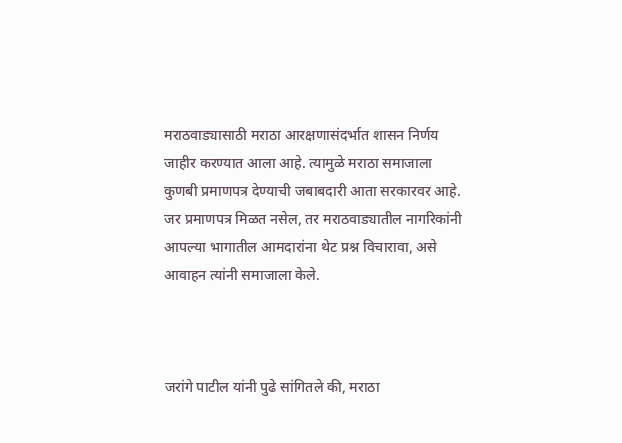मराठवाड्यासाठी मराठा आरक्षणासंदर्भात शासन निर्णय जाहीर करण्यात आला आहे. त्यामुळे मराठा समाजाला कुणबी प्रमाणपत्र देण्याची जबाबदारी आता सरकारवर आहे. जर प्रमाणपत्र मिळत नसेल, तर मराठवाड्यातील नागरिकांनी आपल्या भागातील आमदारांना थेट प्रश्न विचारावा, असे आवाहन त्यांनी समाजाला केले.



जरांगे पाटील यांनी पुढे सांगितले की, मराठा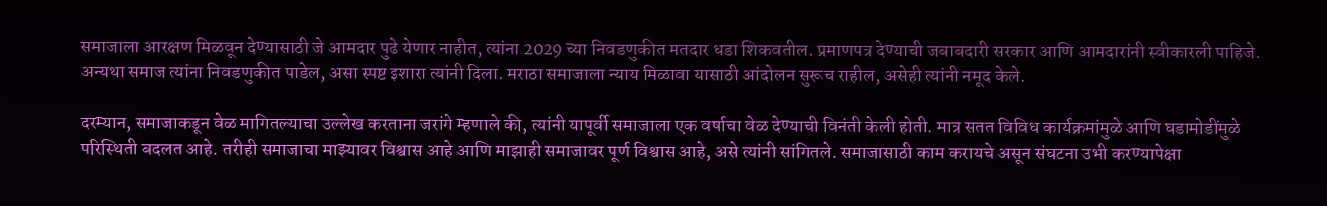समाजाला आरक्षण मिळवून देण्यासाठी जे आमदार पुढे येणार नाहीत, त्यांना 2029 च्या निवडणुकीत मतदार धडा शिकवतील. प्रमाणपत्र देण्याची जबाबदारी सरकार आणि आमदारांनी स्वीकारली पाहिजे. अन्यथा समाज त्यांना निवडणुकीत पाडेल, असा स्पष्ट इशारा त्यांनी दिला. मराठा समाजाला न्याय मिळावा यासाठी आंदोलन सुरूच राहील, असेही त्यांनी नमूद केले.

दरम्यान, समाजाकडून वेळ मागितल्याचा उल्लेख करताना जरांगे म्हणाले की, त्यांनी यापूर्वी समाजाला एक वर्षाचा वेळ देण्याची विनंती केली होती. मात्र सतत विविध कार्यक्रमांमुळे आणि घडामोडींमुळे परिस्थिती बदलत आहे. तरीही समाजाचा माझ्यावर विश्वास आहे आणि माझाही समाजावर पूर्ण विश्वास आहे, असे त्यांनी सांगितले. समाजासाठी काम करायचे असून संघटना उभी करण्यापेक्षा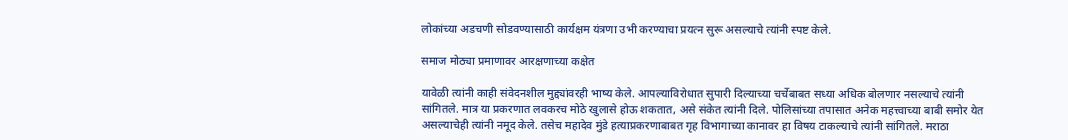लोकांच्या अडचणी सोडवण्यासाठी कार्यक्षम यंत्रणा उभी करण्याचा प्रयत्न सुरू असल्याचे त्यांनी स्पष्ट केले.

समाज मोठ्या प्रमाणावर आरक्षणाच्या कक्षेत

यावेळी त्यांनी काही संवेदनशील मुद्द्यांवरही भाष्य केले. आपल्याविरोधात सुपारी दिल्याच्या चर्चेबाबत सध्या अधिक बोलणार नसल्याचे त्यांनी सांगितले. मात्र या प्रकरणात लवकरच मोठे खुलासे होऊ शकतात, असे संकेत त्यांनी दिले. पोलिसांच्या तपासात अनेक महत्त्वाच्या बाबी समोर येत असल्याचेही त्यांनी नमूद केले. तसेच महादेव मुंडे हत्याप्रकरणाबाबत गृह विभागाच्या कानावर हा विषय टाकल्याचे त्यांनी सांगितले. मराठा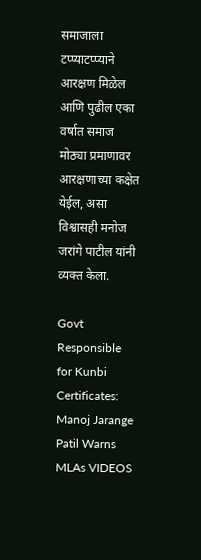समाजाला टप्प्याटप्प्याने आरक्षण मिळेल आणि पुढील एका वर्षात समाज मोठ्या प्रमाणावर आरक्षणाच्या कक्षेत येईल, असा विश्वासही मनोज जरांगे पाटील यांनी व्यक्त केला.

Govt Responsible for Kunbi Certificates: Manoj Jarange Patil Warns MLAs VIDEOS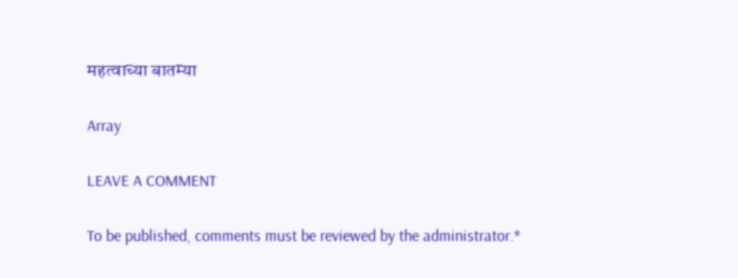महत्वाच्या बातम्या

Array

LEAVE A COMMENT

To be published, comments must be reviewed by the administrator.*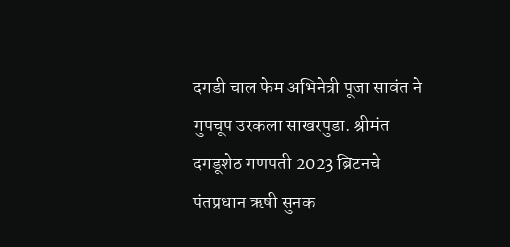दगडी चाल फेम अभिनेत्री पूजा सावंत ने गुपचूप उरकला साखरपुडा. श्रीमंत दगडूशेठ गणपती 2023 ब्रिटनचे पंतप्रधान ऋषी सुनक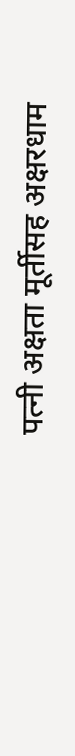पत्नी अक्षता मूर्तीसह अक्षरधाम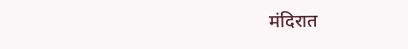मंदिरात